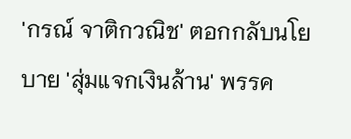'กรณ์ จาติกวณิช' ตอกกลับนโยบาย 'สุ่มแจกเงินล้าน' พรรค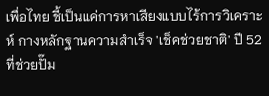เพื่อไทย ชี้เป็นแค่การหาเสียงแบบไร้การวิเคราะห์ กางหลักฐานความสำเร็จ 'เช็คช่วยชาติ' ปี 52 ที่ช่วยปั๊ม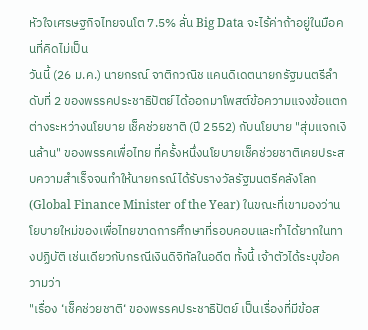หัวใจเศรษฐกิจไทยจนโต 7.5% ลั่น Big Data จะไร้ค่าถ้าอยู่ในมือคนที่คิดไม่เป็น
วันนี้ (26 ม.ค.) นายกรณ์ จาติกวณิช แคนดิเดตนายกรัฐมนตรีลำดับที่ 2 ของพรรคประชาธิปัตย์ ได้ออกมาโพสต์ข้อความแจงข้อแตกต่างระหว่างนโยบาย เช็คช่วยชาติ (ปี 2552) กับนโยบาย "สุ่มแจกเงินล้าน" ของพรรคเพื่อไทย ที่ครั้งหนึ่งนโยบายเช็คช่วยชาติเคยประสบความสำเร็จจนทำให้นายกรณ์ได้รับรางวัลรัฐมนตรีคลังโลก (Global Finance Minister of the Year) ในขณะที่เขามองว่านโยบายใหม่ของเพื่อไทยขาดการศึกษาที่รอบคอบและทำได้ยากในทางปฏิบัติ เช่นเดียวกับกรณีเงินดิจิทัลในอดีต ทั้งนี้ เจ้าตัวได้ระบุข้อความว่า
"เรื่อง ‘เช็คช่วยชาติ‘ ของพรรคประชาธิปัตย์ เป็นเรื่องที่มีข้อส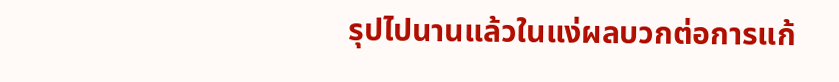รุปไปนานแล้วในแง่ผลบวกต่อการแก้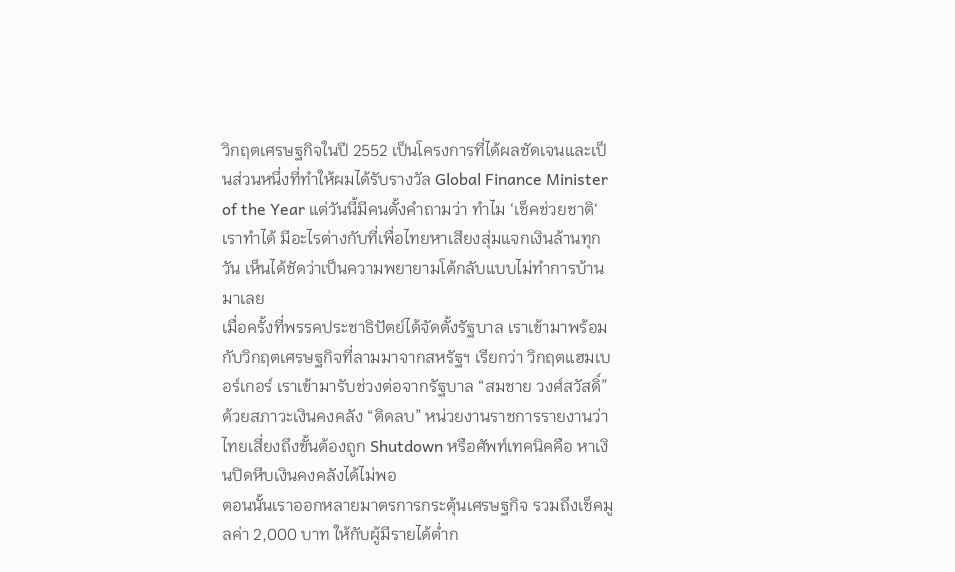วิกฤตเศรษฐกิจในปี 2552 เป็นโครงการที่ได้ผลชัดเจนและเป็นส่วนหนึ่งที่ทำให้ผมได้รับรางวัล Global Finance Minister of the Year แต่วันนี้มีคนตั้งคำถามว่า ทำไม ‘เช็คช่วยชาติ‘ เราทำได้ มีอะไรต่างกับที่เพื่อไทยหาเสียงสุ่มแจกเงินล้านทุกวัน เห็นได้ชัดว่าเป็นความพยายามโต้กลับแบบไม่ทำการบ้านมาเลย
เมื่อครั้งที่พรรคประชาธิปัตย์ได้จัดตั้งรัฐบาล เราเข้ามาพร้อมกับวิกฤตเศรษฐกิจที่ลามมาจากสหรัฐฯ เรียกว่า วิกฤตแฮมเบอร์เกอร์ เราเข้ามารับช่วงต่อจากรัฐบาล “สมชาย วงศ์สวัสดิ์” ด้วยสภาวะเงินคงคลัง “ติดลบ” หน่วยงานราชการรายงานว่าไทยเสี่ยงถึงขั้นต้องถูก Shutdown หรือศัพท์เทคนิคคือ หาเงินปิดหีบเงินคงคลังได้ไม่พอ
ตอนนั้นเราออกหลายมาตรการกระตุ้นเศรษฐกิจ รวมถึงเช็คมูลค่า 2,000 บาท ให้กับผู้มีรายได้ตํ่าก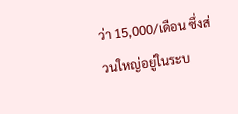ว่า 15,000/เดือน ซึ่งส่วนใหญ่อยู่ในระบ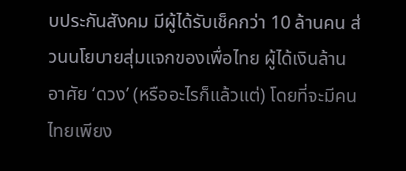บประกันสังคม มีผู้ได้รับเช็คกว่า 10 ล้านคน ส่วนนโยบายสุ่มแจกของเพื่อไทย ผู้ได้เงินล้านอาศัย ‘ดวง’ (หรืออะไรก็แล้วแต่) โดยที่จะมีคนไทยเพียง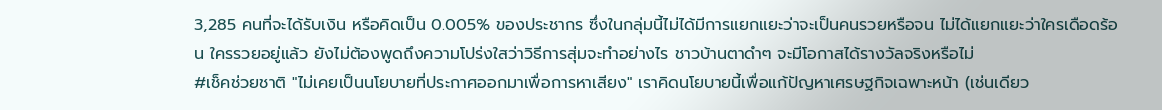3,285 คนที่จะได้รับเงิน หรือคิดเป็น 0.005% ของประชากร ซึ่งในกลุ่มนี้ไม่ได้มีการแยกแยะว่าจะเป็นคนรวยหรือจน ไม่ได้แยกแยะว่าใครเดือดร้อน ใครรวยอยู่แล้ว ยังไม่ต้องพูดถึงความโปร่งใสว่าวิธีการสุ่มจะทำอย่างไร ชาวบ้านตาดำๆ จะมีโอกาสได้รางวัลจริงหรือไม่
#เช็คช่วยชาติ "ไม่เคยเป็นนโยบายที่ประกาศออกมาเพื่อการหาเสียง" เราคิดนโยบายนี้เพื่อแก้ปัญหาเศรษฐกิจเฉพาะหน้า (เช่นเดียว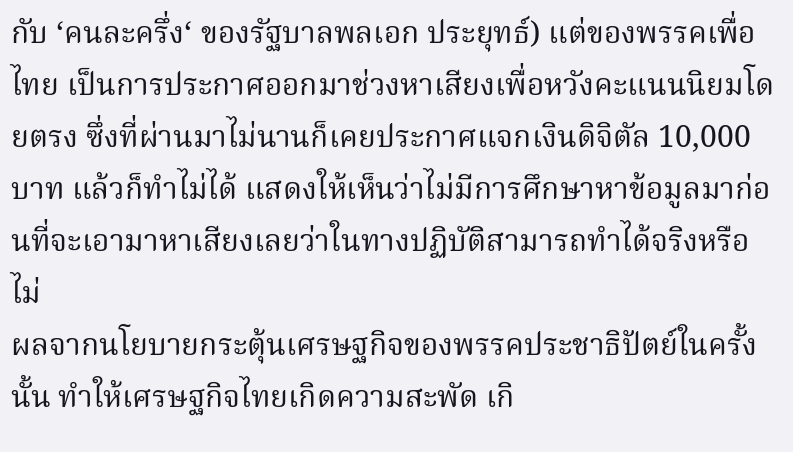กับ ‘คนละครึ่ง‘ ของรัฐบาลพลเอก ประยุทธ์) แต่ของพรรคเพื่อไทย เป็นการประกาศออกมาช่วงหาเสียงเพื่อหวังคะแนนนิยมโดยตรง ซึ่งที่ผ่านมาไม่นานก็เคยประกาศแจกเงินดิจิตัล 10,000 บาท แล้วก็ทำไม่ได้ แสดงให้เห็นว่าไม่มีการศึกษาหาข้อมูลมาก่อนที่จะเอามาหาเสียงเลยว่าในทางปฏิบัติสามารถทำได้จริงหรือไม่
ผลจากนโยบายกระตุ้นเศรษฐกิจของพรรคประชาธิปัตย์ในครั้งนั้น ทำให้เศรษฐกิจไทยเกิดความสะพัด เกิ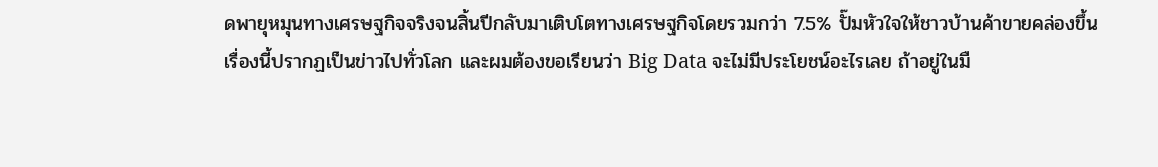ดพายุหมุนทางเศรษฐกิจจริงจนสิ้นปีกลับมาเติบโตทางเศรษฐกิจโดยรวมกว่า 7.5% ปั๊มหัวใจให้ชาวบ้านค้าขายคล่องขึ้น
เรื่องนี้ปรากฏเป็นข่าวไปทั่วโลก และผมต้องขอเรียนว่า Big Data จะไม่มีประโยชน์อะไรเลย ถ้าอยู่ในมื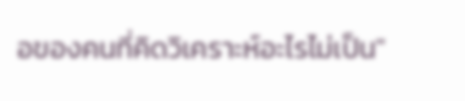อของคนที่คิดวิเคราะห์อะไรไม่เป็น"